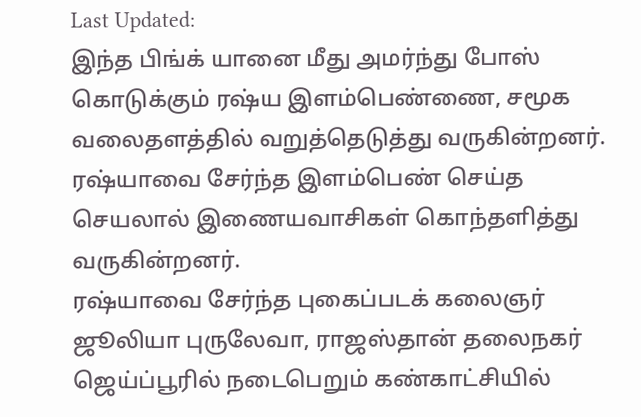Last Updated:
இந்த பிங்க் யானை மீது அமர்ந்து போஸ் கொடுக்கும் ரஷ்ய இளம்பெண்ணை, சமூக வலைதளத்தில் வறுத்தெடுத்து வருகின்றனர்.
ரஷ்யாவை சேர்ந்த இளம்பெண் செய்த செயலால் இணையவாசிகள் கொந்தளித்து வருகின்றனர்.
ரஷ்யாவை சேர்ந்த புகைப்படக் கலைஞர் ஜூலியா புருலேவா, ராஜஸ்தான் தலைநகர் ஜெய்ப்பூரில் நடைபெறும் கண்காட்சியில்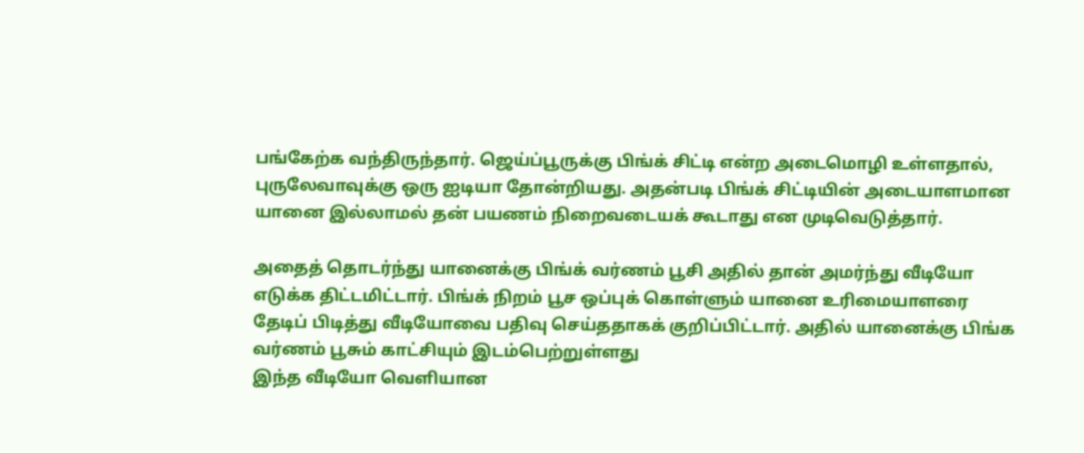பங்கேற்க வந்திருந்தார். ஜெய்ப்பூருக்கு பிங்க் சிட்டி என்ற அடைமொழி உள்ளதால், புருலேவாவுக்கு ஒரு ஐடியா தோன்றியது. அதன்படி பிங்க் சிட்டியின் அடையாளமான யானை இல்லாமல் தன் பயணம் நிறைவடையக் கூடாது என முடிவெடுத்தார்.

அதைத் தொடர்ந்து யானைக்கு பிங்க் வர்ணம் பூசி அதில் தான் அமர்ந்து வீடியோ எடுக்க திட்டமிட்டார். பிங்க் நிறம் பூச ஒப்புக் கொள்ளும் யானை உரிமையாளரை தேடிப் பிடித்து வீடியோவை பதிவு செய்ததாகக் குறிப்பிட்டார். அதில் யானைக்கு பிங்க வர்ணம் பூசும் காட்சியும் இடம்பெற்றுள்ளது
இந்த வீடியோ வெளியான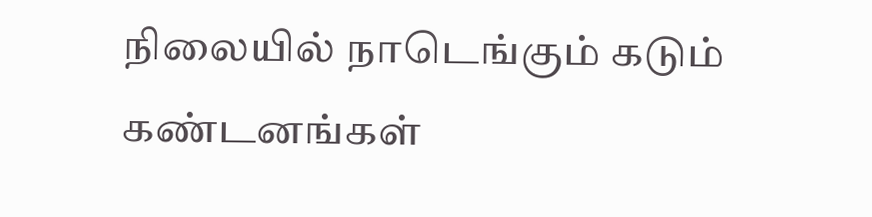நிலையில் நாடெங்கும் கடும் கண்டனங்கள்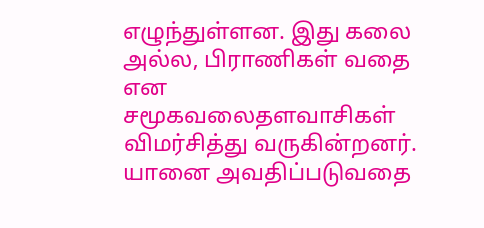எழுந்துள்ளன. இது கலை அல்ல, பிராணிகள் வதை என சமூகவலைதளவாசிகள் விமர்சித்து வருகின்றனர். யானை அவதிப்படுவதை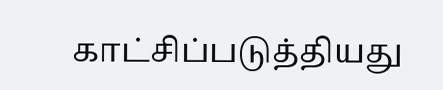காட்சிப்படுத்தியது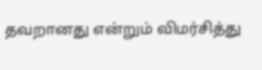தவறானது என்றும் விமர்சித்து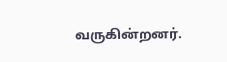வருகின்றனர்.